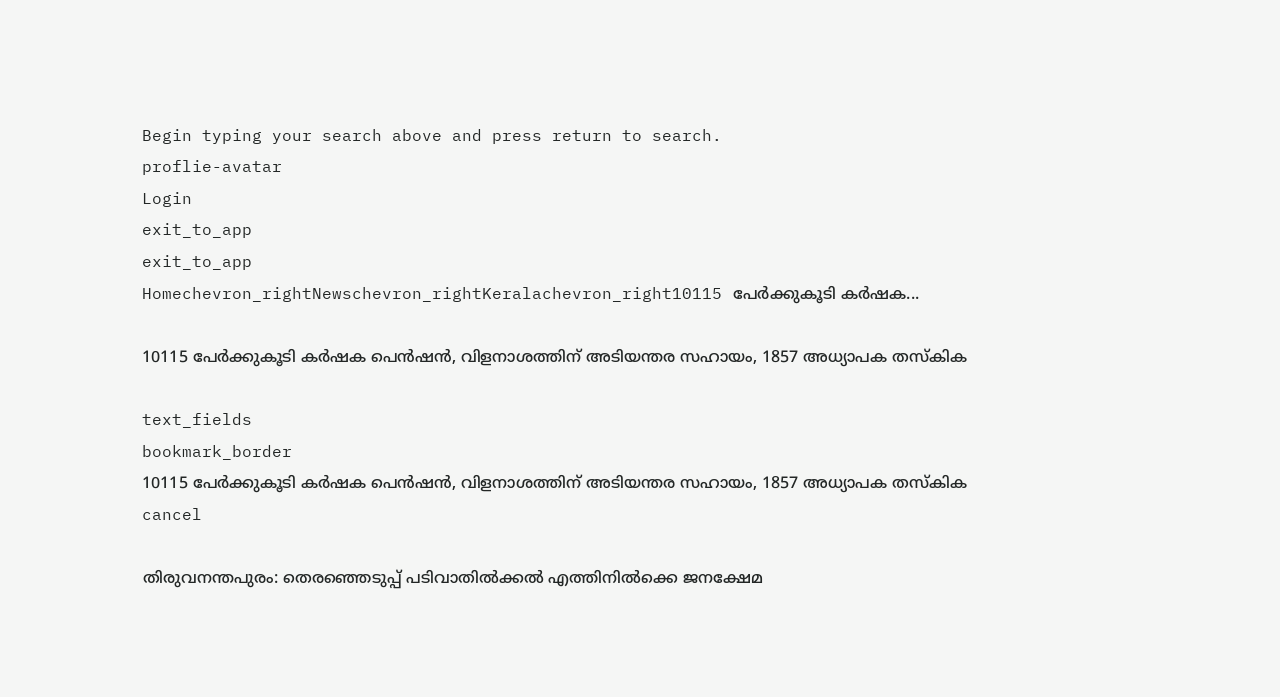Begin typing your search above and press return to search.
proflie-avatar
Login
exit_to_app
exit_to_app
Homechevron_rightNewschevron_rightKeralachevron_right10115 പേർക്കുകൂടി കർഷക...

10115 പേർക്കുകൂടി കർഷക പെൻഷൻ, വിളനാശത്തിന് അടിയന്തര സഹായം, 1857 അധ്യാപക തസ്കിക

text_fields
bookmark_border
10115 പേർക്കുകൂടി കർഷക പെൻഷൻ, വിളനാശത്തിന് അടിയന്തര സഹായം, 1857 അധ്യാപക തസ്കിക
cancel

തിരുവനന്തപുരം: തെരഞ്ഞെടുപ്പ് പടിവാതിൽക്കൽ എത്തിനിൽക്കെ ജനക്ഷേമ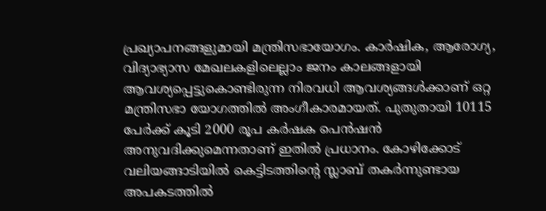പ്രഖ്യാപനങ്ങളുമായി മന്ത്രിസഭായോഗം. കാര്‍ഷിക, ആരോഗ്യ, വിദ്യാഭ്യാസ മേഖലകളിലെല്ലാം ജനം കാലങ്ങളായി ആവശ്യപ്പെട്ടുകൊണ്ടിരുന്ന നിരവധി ആവശ്യങ്ങൾക്കാണ് ഒറ്റ മന്ത്രിസഭാ യോഗത്തിൽ അംഗീകാരമായത്. പുതുതായി 10115 പേർക്ക് കൂടി 2000 രൂപ കർഷക പെൻഷൻ അനുവദിക്കുമെന്നതാണ് ഇതിൽ പ്രധാനം. കോഴിക്കോട് വലിയങ്ങാടിയില്‍ കെട്ടിടത്തിന്‍റെ സ്ലാബ് തകര്‍ന്നുണ്ടായ അപകടത്തില്‍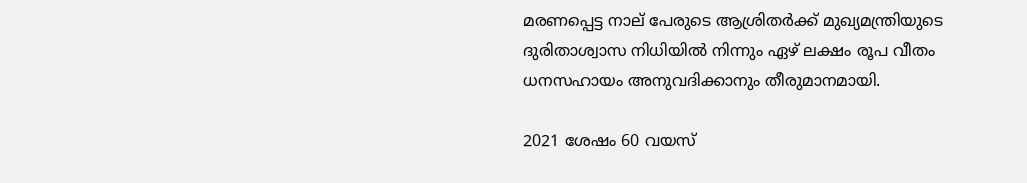മരണപ്പെട്ട നാല് പേരുടെ ആശ്രിതര്‍ക്ക് മുഖ്യമന്ത്രിയുടെ ദുരിതാശ്വാസ നിധിയില്‍ നിന്നും ഏഴ് ലക്ഷം രൂപ വീതം ധനസഹായം അനുവദിക്കാനും തീരുമാനമായി.

2021 ശേഷം 60 വയസ്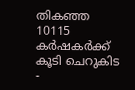തികഞ്ഞ 10115 കർഷകർക്ക് കൂടി ചെറുകിട -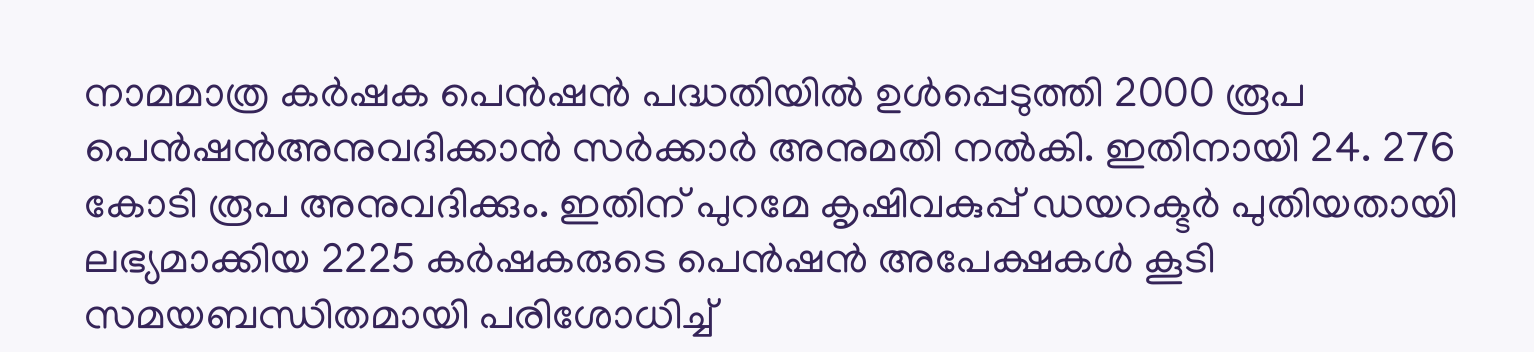നാമമാത്ര കർഷക പെൻഷൻ പദ്ധതിയിൽ ഉൾപ്പെടുത്തി 2000 രൂപ പെൻഷൻഅനുവദിക്കാൻ സര്‍ക്കാർ അനുമതി നൽകി. ഇതിനായി 24. 276 കോടി രൂപ അനുവദിക്കും. ഇതിന് പുറമേ കൃഷിവകുപ്പ് ഡയറക്ടർ പുതിയതായി ലഭ്യമാക്കിയ 2225 കർഷകരുടെ പെൻഷൻ അപേക്ഷകൾ കൂടി സമയബന്ധിതമായി പരിശോധിച്ച്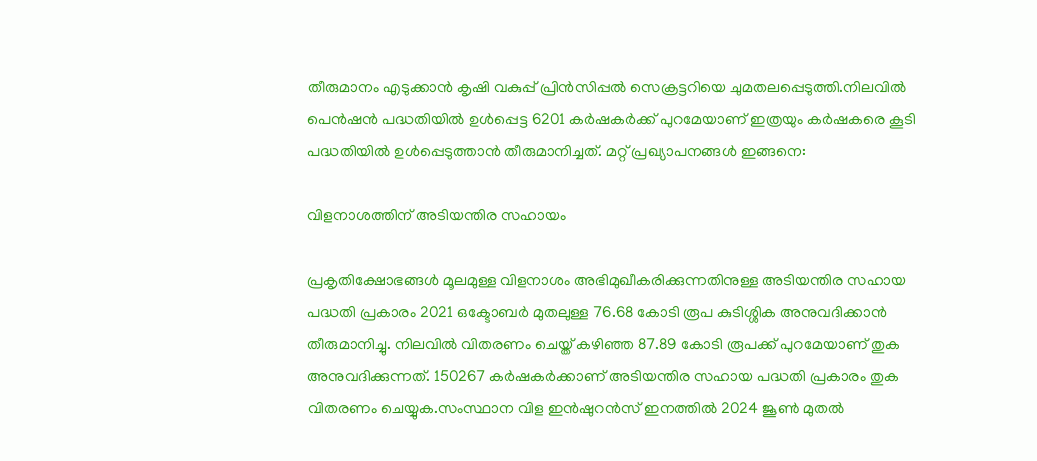തീരുമാനം എടുക്കാൻ കൃഷി വകുപ്പ് പ്രിൻസിപ്പൽ സെക്രട്ടറിയെ ചുമതലപ്പെടുത്തി.നിലവിൽ പെൻഷൻ പദ്ധതിയിൽ ഉൾപ്പെട്ട 6201 കർഷകർക്ക് പുറമേയാണ് ഇത്രയും കർഷകരെ കൂടി പദ്ധതിയിൽ ഉൾപ്പെടുത്താൻ തീരുമാനിച്ചത്. മറ്റ് പ്രഖ്യാപനങ്ങൾ ഇങ്ങനെ:

വിളനാശത്തിന് അടിയന്തിര സഹായം

പ്രകൃതിക്ഷോഭങ്ങൾ മൂലമുള്ള വിളനാശം അഭിമുഖീകരിക്കുന്നതിനുള്ള അടിയന്തിര സഹായ പദ്ധതി പ്രകാരം 2021 ഒക്ടോബർ മുതലുള്ള 76.68 കോടി രൂപ കുടിശ്ശിക അനുവദിക്കാൻ തീരുമാനിച്ചു. നിലവിൽ വിതരണം ചെയ്ത് കഴിഞ്ഞ 87.89 കോടി രൂപക്ക് പുറമേയാണ് തുക അനുവദിക്കുന്നത്. 150267 കർഷകർക്കാണ് അടിയന്തിര സഹായ പദ്ധതി പ്രകാരം തുക വിതരണം ചെയ്യുക.സംസ്ഥാന വിള ഇൻഷുറൻസ് ഇനത്തിൽ 2024 ജൂൺ മുതൽ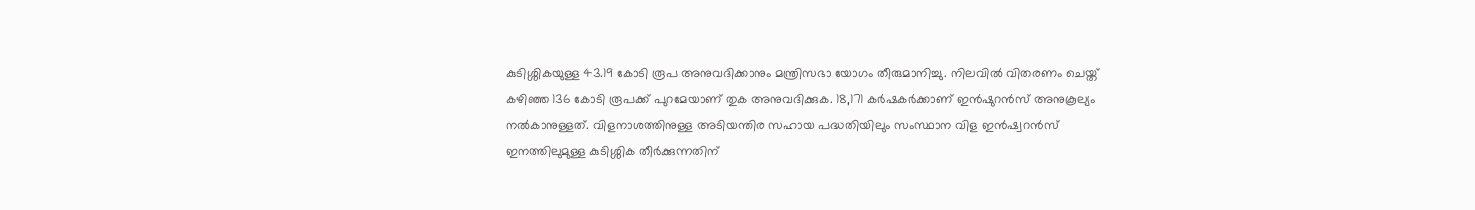കുടിശ്ശികയുള്ള 43.19 കോടി രൂപ അനുവദിക്കാനും മന്ത്രിസഭാ യോഗം തീരുമാനിച്ചു. നിലവിൽ വിതരണം ചെയ്ത് കഴിഞ്ഞ 136 കോടി രൂപക്ക് പുറമേയാണ് തുക അനുവദിക്കുക. 18,171 കർഷകർക്കാണ് ഇൻഷുറൻസ് അനുകൂല്യം നൽകാനുള്ളത്. വിളനാശത്തിനുള്ള അടിയന്തിര സഹായ പദ്ധതിയിലും സംസ്ഥാന വിള ഇൻഷ്വറൻസ് ഇനത്തിലുമുള്ള കുടിശ്ശിക തീർക്കുന്നതിന്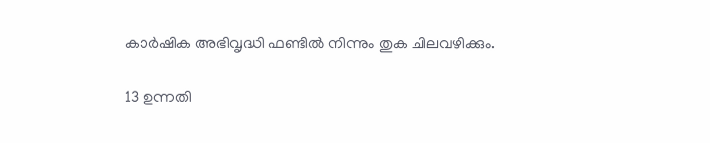കാർഷിക അഭിവൃദ്ധി ഫണ്ടിൽ നിന്നും തുക ചിലവഴിക്കും.

13 ഉന്നതി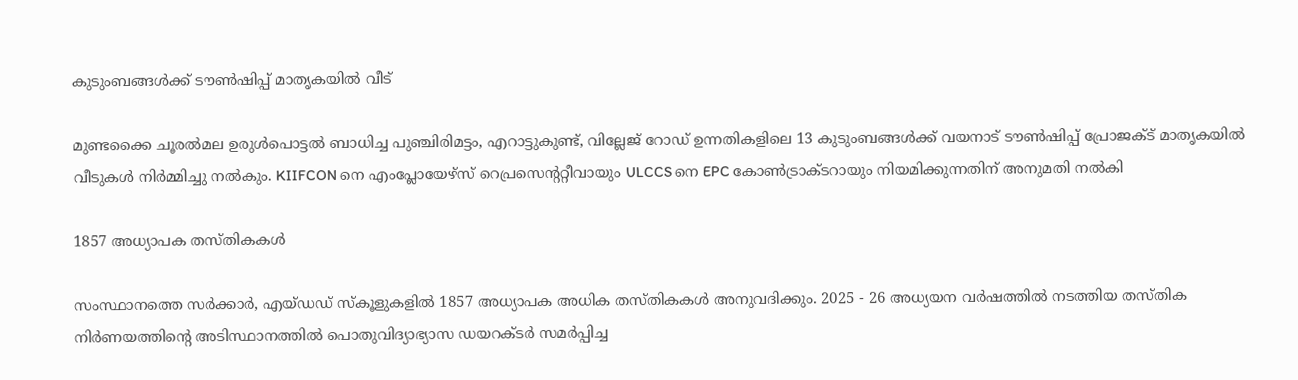കുടുംബങ്ങള്‍ക്ക് ടൗണ്‍ഷിപ്പ് മാതൃകയില്‍ വീട്

മുണ്ടക്കൈ ചൂരല്‍മല ഉരുള്‍പൊട്ടല്‍ ബാധിച്ച പുഞ്ചിരിമട്ടം, എറാട്ടുകുണ്ട്, വില്ലേജ് റോഡ് ഉന്നതികളിലെ 13 കുടുംബങ്ങള്‍ക്ക് വയനാട് ടൗണ്‍ഷിപ്പ് പ്രോജക്ട് മാതൃകയില്‍ വീടുകള്‍ നിര്‍മ്മിച്ചു നല്‍കും. KIIFCON നെ എംപ്ലോയേഴ്സ് റെപ്രസെന്‍ററ്റീവായും ULCCS നെ EPC കോണ്‍ട്രാക്ടറായും നിയമിക്കുന്നതിന് അനുമതി നല്‍കി

1857 അധ്യാപക തസ്തികകള്‍

സംസ്ഥാനത്തെ സര്‍ക്കാര്‍, എയ്ഡഡ് സ്കൂളുകളില്‍ 1857 അധ്യാപക അധിക തസ്തികകള്‍ അനുവദിക്കും. 2025 - 26 അധ്യയന വര്‍ഷത്തില്‍ നടത്തിയ തസ്തിക നിര്‍ണയത്തിന്‍റെ അടിസ്ഥാനത്തില്‍ പൊതുവിദ്യാഭ്യാസ ഡയറക്ടര്‍ സമര്‍പ്പിച്ച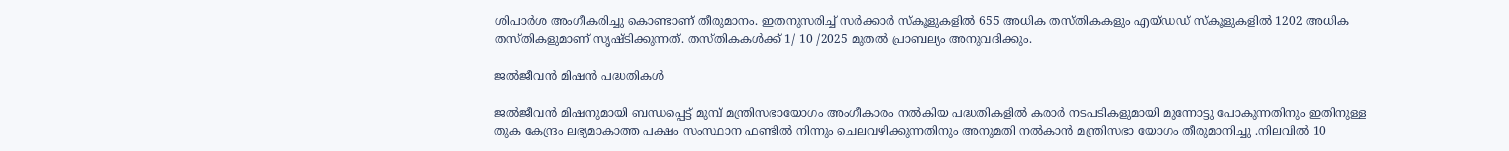ശിപാര്‍ശ അംഗീകരിച്ചു കൊണ്ടാണ് തീരുമാനം. ഇതനുസരിച്ച് സര്‍ക്കാര്‍ സ്കൂളുകളില്‍ 655 അധിക തസ്തികകളും എയ്ഡഡ് സ്കൂളുകളില്‍ 1202 അധിക തസ്തികളുമാണ് സൃഷ്ടിക്കുന്നത്. തസ്തികകള്‍ക്ക് 1/ 10 /2025 മുതല്‍ പ്രാബല്യം അനുവദിക്കും.

ജൽജീവൻ മിഷൻ പദ്ധതികൾ

ജൽജീവൻ മിഷനുമായി ബന്ധപ്പെട്ട് മുമ്പ് മന്ത്രിസഭായോഗം അംഗീകാരം നൽകിയ പദ്ധതികളിൽ കരാർ നടപടികളുമായി മുന്നോട്ടു പോകുന്നതിനും ഇതിനുള്ള തുക കേന്ദ്രം ലഭ്യമാകാത്ത പക്ഷം സംസ്ഥാന ഫണ്ടിൽ നിന്നും ചെലവഴിക്കുന്നതിനും അനുമതി നൽകാൻ മന്ത്രിസഭാ യോഗം തീരുമാനിച്ചു .നിലവിൽ 10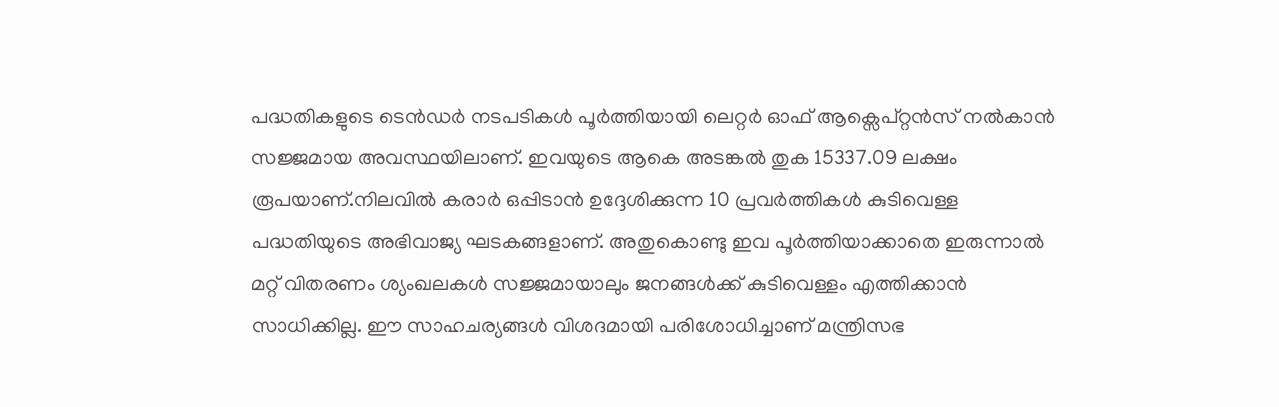പദ്ധതികളുടെ ടെൻഡർ നടപടികൾ പൂർത്തിയായി ലെറ്റർ ഓഫ് ആക്സെപ്റ്റൻസ് നൽകാൻ സജ്ജമായ അവസ്ഥയിലാണ്. ഇവയുടെ ആകെ അടങ്കൽ തുക 15337.09 ലക്ഷം രൂപയാണ്.നിലവിൽ കരാർ ഒപ്പിടാൻ ഉദ്ദേശിക്കുന്ന 10 പ്രവർത്തികൾ കുടിവെള്ള പദ്ധതിയുടെ അഭിവാജ്യ ഘടകങ്ങളാണ്. അതുകൊണ്ടു ഇവ പൂർത്തിയാക്കാതെ ഇരുന്നാൽ മറ്റ് വിതരണം ശ്യംഖലകൾ സജ്ജമായാലും ജനങ്ങൾക്ക് കുടിവെള്ളം എത്തിക്കാൻ സാധിക്കില്ല. ഈ സാഹചര്യങ്ങൾ വിശദമായി പരിശോധിച്ചാണ് മന്ത്രിസഭ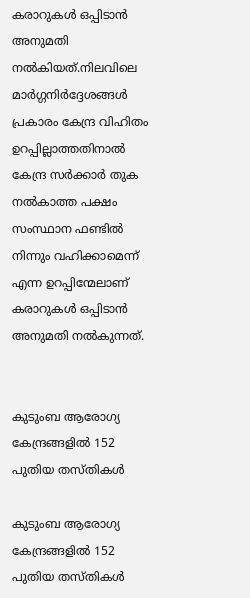കരാറുകൾ ഒപ്പിടാൻ അനുമതി നൽകിയത്.നിലവിലെ മാർഗ്ഗനിർദ്ദേശങ്ങൾ പ്രകാരം കേന്ദ്ര വിഹിതം ഉറപ്പില്ലാത്തതിനാൽ കേന്ദ്ര സർക്കാർ തുക നൽകാത്ത പക്ഷം സംസ്ഥാന ഫണ്ടിൽ നിന്നും വഹിക്കാമെന്ന് എന്ന ഉറപ്പിന്മേലാണ് കരാറുകൾ ഒപ്പിടാൻ അനുമതി നൽകുന്നത്.


കുടുംബ ആരോഗ്യ കേന്ദ്രങ്ങളില്‍ 152 പുതിയ തസ്തികള്‍

കുടുംബ ആരോഗ്യ കേന്ദ്രങ്ങളില്‍ 152 പുതിയ തസ്തികള്‍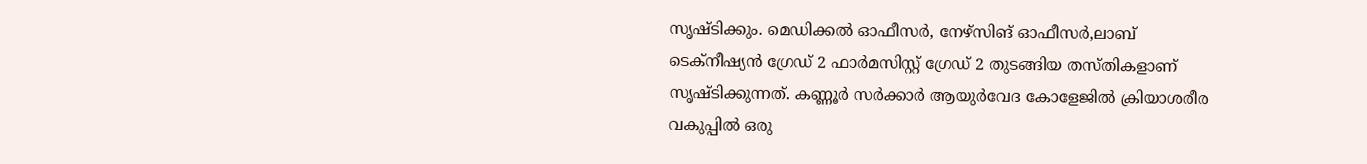സൃഷ്ടിക്കും. മെഡിക്കല്‍ ഓഫീസര്‍, നേഴ്സിങ് ഓഫീസര്‍,ലാബ് ടെക്നീഷ്യന്‍ ഗ്രേഡ് 2 ഫാര്‍മസിസ്റ്റ് ഗ്രേഡ് 2 തുടങ്ങിയ തസ്തികളാണ് സൃഷ്ടിക്കുന്നത്. കണ്ണൂര്‍ സര്‍ക്കാര്‍ ആയുര്‍വേദ കോളേജില്‍ ക്രിയാശരീര വകുപ്പില്‍ ഒരു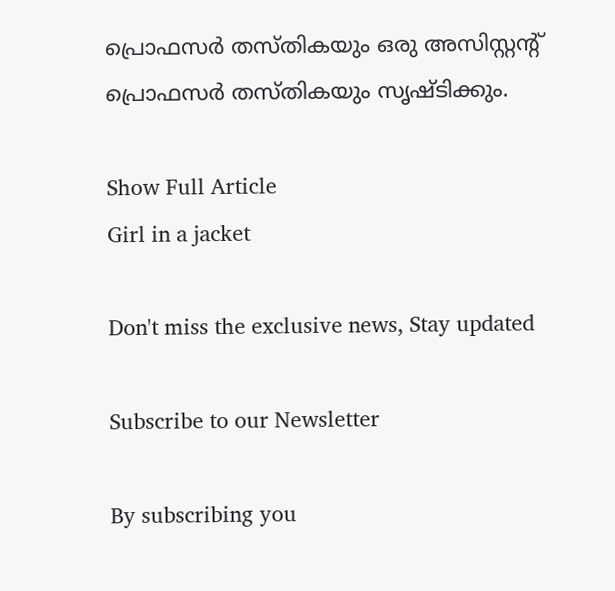പ്രൊഫസര്‍ തസ്തികയും ഒരു അസിസ്റ്റന്‍റ് പ്രൊഫസര്‍ തസ്തികയും സൃഷ്ടിക്കും.

Show Full Article
Girl in a jacket

Don't miss the exclusive news, Stay updated

Subscribe to our Newsletter

By subscribing you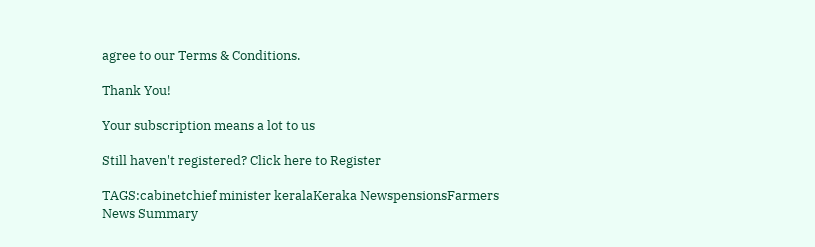agree to our Terms & Conditions.

Thank You!

Your subscription means a lot to us

Still haven't registered? Click here to Register

TAGS:cabinetchief minister keralaKeraka NewspensionsFarmers
News Summary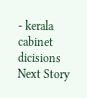- kerala cabinet dicisions
Next Story